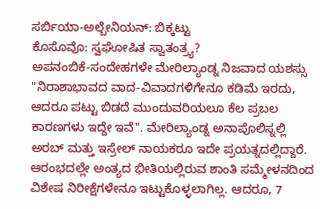ಸರ್ಬಿಯಾ-ಅಲ್ಬೇನಿಯನ್: ಬಿಕ್ಕಟ್ಟು
ಕೊಸೊವೊ: ಸ್ವಘೋಷಿತ ಸ್ವಾತಂತ್ರ್ಯ?
ಅಪನಂಬಿಕೆ-ಸಂದೇಹಗಳೇ ಮೇರಿಲ್ಯಾಂಡ್ನ ನಿಜವಾದ ಯಶಸ್ಸು
"ನಿರಾಶಾಭಾವದ ವಾದ-ವಿವಾದಗಳಿಗೇನೂ ಕಡಿಮೆ ಇರದು, ಆದರೂ ಪಟ್ಟು ಬಿಡದೆ ಮುಂದುವರಿಯಲೂ ಕೆಲ ಪ್ರಬಲ ಕಾರಣಗಳು ಇದ್ದೇ ಇವೆ". ಮೇರಿಲ್ಯಾಂಡ್ನ ಅನಾಪೊಲಿಸ್ನಲ್ಲಿ ಅರಬ್ ಮತ್ತು ಇಸ್ರೇಲ್ ನಾಯಕರೂ ಇದೇ ಪ್ರಯತ್ನದಲ್ಲಿದ್ದಾರೆ. ಆರಂಭದಲ್ಲೇ ಅಂತ್ಯದ ಭೀತಿಯಲ್ಲಿರುವ ಶಾಂತಿ ಸಮ್ಮೇಳನದಿಂದ ವಿಶೇಷ ನಿರೀಕ್ಷೆಗಳೇನೂ ಇಟ್ಟುಕೊಳ್ಳಲಾಗಿಲ್ಲ. ಆದರೂ, 7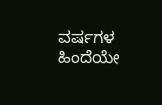ವರ್ಷಗಳ ಹಿಂದೆಯೇ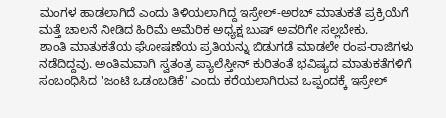ಮಂಗಳ ಹಾಡಲಾಗಿದೆ ಎಂದು ತಿಳಿಯಲಾಗಿದ್ದ ಇಸ್ರೇಲ್-ಅರಬ್ ಮಾತುಕತೆ ಪ್ರಕ್ರಿಯೆಗೆ ಮತ್ತೆ ಚಾಲನೆ ನೀಡಿದ ಹಿರಿಮೆ ಅಮೆರಿಕ ಅಧ್ಯಕ್ಷ ಬುಷ್ ಅವರಿಗೇ ಸಲ್ಲಬೇಕು.
ಶಾಂತಿ ಮಾತುಕತೆಯ ಘೋಷಣೆಯ ಪ್ರತಿಯನ್ನು ಬಿಡುಗಡೆ ಮಾಡಲೇ ರಂಪ-ರಾಜಿಗಳು ನಡೆದಿದ್ದವು. ಅಂತಿಮವಾಗಿ ಸ್ವತಂತ್ರ ಪ್ಯಾಲೆಸ್ತೀನ್ ಕುರಿತಂತೆ ಭವಿಷ್ಯದ ಮಾತುಕತೆಗಳಿಗೆ ಸಂಬಂಧಿಸಿದ 'ಜಂಟಿ ಒಡಂಬಡಿಕೆ' ಎಂದು ಕರೆಯಲಾಗಿರುವ ಒಪ್ಪಂದಕ್ಕೆ ಇಸ್ರೇಲ್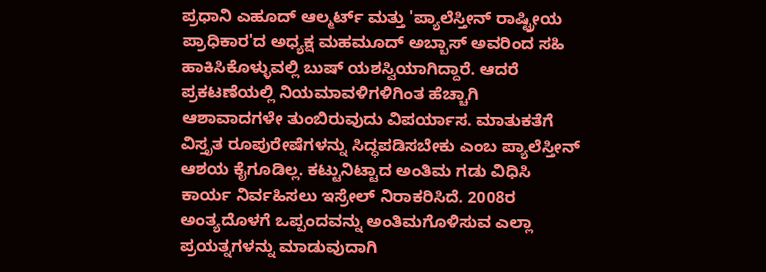ಪ್ರಧಾನಿ ಎಹೂದ್ ಆಲ್ಮರ್ಟ್ ಮತ್ತು 'ಪ್ಯಾಲೆಸ್ತೀನ್ ರಾಷ್ಟ್ರೀಯ ಪ್ರಾಧಿಕಾರ'ದ ಅಧ್ಯಕ್ಷ ಮಹಮೂದ್ ಅಬ್ಬಾಸ್ ಅವರಿಂದ ಸಹಿ ಹಾಕಿಸಿಕೊಳ್ಳುವಲ್ಲಿ ಬುಷ್ ಯಶಸ್ವಿಯಾಗಿದ್ದಾರೆ. ಆದರೆ ಪ್ರಕಟಣೆಯಲ್ಲಿ ನಿಯಮಾವಳಿಗಳಿಗಿಂತ ಹೆಚ್ಚಾಗಿ ಆಶಾವಾದಗಳೇ ತುಂಬಿರುವುದು ವಿಪರ್ಯಾಸ. ಮಾತುಕತೆಗೆ ವಿಸ್ತೃತ ರೂಪುರೇಷೆಗಳನ್ನು ಸಿದ್ಧಪಡಿಸಬೇಕು ಎಂಬ ಪ್ಯಾಲೆಸ್ತೀನ್ ಆಶಯ ಕೈಗೂಡಿಲ್ಲ. ಕಟ್ಟುನಿಟ್ಟಾದ ಅಂತಿಮ ಗಡು ವಿಧಿಸಿ ಕಾರ್ಯ ನಿರ್ವಹಿಸಲು ಇಸ್ರೇಲ್ ನಿರಾಕರಿಸಿದೆ. 2008ರ ಅಂತ್ಯದೊಳಗೆ ಒಪ್ಪಂದವನ್ನು ಅಂತಿಮಗೊಳಿಸುವ ಎಲ್ಲಾ ಪ್ರಯತ್ನಗಳನ್ನು ಮಾಡುವುದಾಗಿ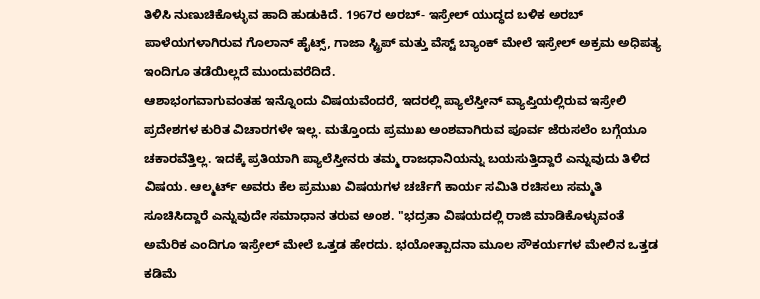ತಿಳಿಸಿ ನುಣುಚಿಕೊಳ್ಳುವ ಹಾದಿ ಹುಡುಕಿದೆ. 1967ರ ಅರಬ್- ಇಸ್ರೇಲ್ ಯುದ್ಧದ ಬಳಿಕ ಅರಬ್ ಪಾಳೆಯಗಳಾಗಿರುವ ಗೊಲಾನ್ ಹೈಟ್ಸ್, ಗಾಜಾ ಸ್ಟ್ರಿಪ್ ಮತ್ತು ವೆಸ್ಟ್ ಬ್ಯಾಂಕ್ ಮೇಲೆ ಇಸ್ರೇಲ್ ಅಕ್ರಮ ಅಧಿಪತ್ಯ ಇಂದಿಗೂ ತಡೆಯಿಲ್ಲದೆ ಮುಂದುವರೆದಿದೆ.
ಆಶಾಭಂಗವಾಗುವಂತಹ ಇನ್ನೊಂದು ವಿಷಯವೆಂದರೆ, ಇದರಲ್ಲಿ ಪ್ಯಾಲೆಸ್ತೀನ್ ವ್ಯಾಪ್ತಿಯಲ್ಲಿರುವ ಇಸ್ರೇಲಿ ಪ್ರದೇಶಗಳ ಕುರಿತ ವಿಚಾರಗಳೇ ಇಲ್ಲ. ಮತ್ತೊಂದು ಪ್ರಮುಖ ಅಂಶವಾಗಿರುವ ಪೂರ್ವ ಜೆರುಸಲೆಂ ಬಗ್ಗೆಯೂ ಚಕಾರವೆತ್ತಿಲ್ಲ. ಇದಕ್ಕೆ ಪ್ರತಿಯಾಗಿ ಪ್ಯಾಲೆಸ್ತೀನರು ತಮ್ಮ ರಾಜಧಾನಿಯನ್ನು ಬಯಸುತ್ತಿದ್ದಾರೆ ಎನ್ನುವುದು ತಿಳಿದ ವಿಷಯ. ಆಲ್ಮರ್ಟ್ ಅವರು ಕೆಲ ಪ್ರಮುಖ ವಿಷಯಗಳ ಚರ್ಚೆಗೆ ಕಾರ್ಯ ಸಮಿತಿ ರಚಿಸಲು ಸಮ್ಮತಿ ಸೂಚಿಸಿದ್ದಾರೆ ಎನ್ನುವುದೇ ಸಮಾಧಾನ ತರುವ ಅಂಶ. "ಭದ್ರತಾ ವಿಷಯದಲ್ಲಿ ರಾಜಿ ಮಾಡಿಕೊಳ್ಳುವಂತೆ ಅಮೆರಿಕ ಎಂದಿಗೂ ಇಸ್ರೇಲ್ ಮೇಲೆ ಒತ್ತಡ ಹೇರದು. ಭಯೋತ್ಪಾದನಾ ಮೂಲ ಸೌಕರ್ಯಗಳ ಮೇಲಿನ ಒತ್ತಡ ಕಡಿಮೆ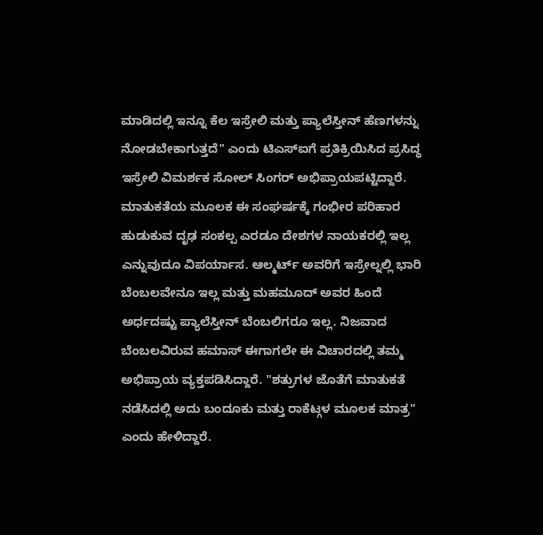ಮಾಡಿದಲ್ಲಿ ಇನ್ನೂ ಕೆಲ ಇಸ್ರೇಲಿ ಮತ್ತು ಪ್ಯಾಲೆಸ್ತೀನ್ ಹೆಣಗಳನ್ನು ನೋಡಬೇಕಾಗುತ್ತದೆ" ಎಂದು ಟಿಎಸ್ಐಗೆ ಪ್ರತಿಕ್ರಿಯಿಸಿದ ಪ್ರಸಿದ್ಧ ಇಸ್ರೇಲಿ ವಿಮರ್ಶಕ ಸೋಲ್ ಸಿಂಗರ್ ಅಭಿಪ್ರಾಯಪಟ್ಟಿದ್ದಾರೆ.
ಮಾತುಕತೆಯ ಮೂಲಕ ಈ ಸಂಘರ್ಷಕ್ಕೆ ಗಂಭೀರ ಪರಿಹಾರ ಹುಡುಕುವ ದೃಢ ಸಂಕಲ್ಪ ಎರಡೂ ದೇಶಗಳ ನಾಯಕರಲ್ಲಿ ಇಲ್ಲ ಎನ್ನುವುದೂ ವಿಪರ್ಯಾಸ. ಆಲ್ಮರ್ಟ್ ಅವರಿಗೆ ಇಸ್ರೇಲ್ನಲ್ಲಿ ಭಾರಿ ಬೆಂಬಲವೇನೂ ಇಲ್ಲ ಮತ್ತು ಮಹಮೂದ್ ಅವರ ಹಿಂದೆ ಅರ್ಧದಷ್ಟು ಪ್ಯಾಲೆಸ್ತೀನ್ ಬೆಂಬಲಿಗರೂ ಇಲ್ಲ. ನಿಜವಾದ ಬೆಂಬಲವಿರುವ ಹಮಾಸ್ ಈಗಾಗಲೇ ಈ ವಿಚಾರದಲ್ಲಿ ತಮ್ಮ ಅಭಿಪ್ರಾಯ ವ್ಯಕ್ತಪಡಿಸಿದ್ದಾರೆ. "ಶತ್ರುಗಳ ಜೊತೆಗೆ ಮಾತುಕತೆ ನಡೆಸಿದಲ್ಲಿ ಅದು ಬಂದೂಕು ಮತ್ತು ರಾಕೆಟ್ಗಳ ಮೂಲಕ ಮಾತ್ರ" ಎಂದು ಹೇಳಿದ್ದಾರೆ.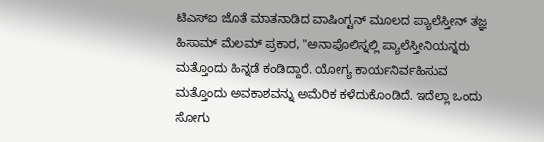ಟಿಎಸ್ಐ ಜೊತೆ ಮಾತನಾಡಿದ ವಾಷಿಂಗ್ಟನ್ ಮೂಲದ ಪ್ಯಾಲೆಸ್ತೀನ್ ತಜ್ಞ ಹಿಸಾಮ್ ಮೆಲಮ್ ಪ್ರಕಾರ, "ಅನಾಪೊಲಿಸ್ನಲ್ಲಿ ಪ್ಯಾಲೆಸ್ತೀನಿಯನ್ನರು ಮತ್ತೊಂದು ಹಿನ್ನಡೆ ಕಂಡಿದ್ದಾರೆ. ಯೋಗ್ಯ ಕಾರ್ಯನಿರ್ವಹಿಸುವ ಮತ್ತೊಂದು ಅವಕಾಶವನ್ನು ಅಮೆರಿಕ ಕಳೆದುಕೊಂಡಿದೆ. ಇದೆಲ್ಲಾ ಒಂದು ಸೋಗು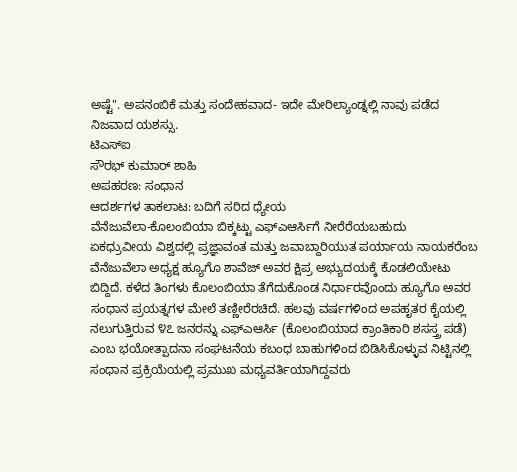ಅಷ್ಟೆ". ಅಪನಂಬಿಕೆ ಮತ್ತು ಸಂದೇಹವಾದ- ಇದೇ ಮೇರಿಲ್ಯಾಂಡ್ನಲ್ಲಿ ನಾವು ಪಡೆದ ನಿಜವಾದ ಯಶಸ್ಸು.
ಟಿಎಸ್ಐ
ಸೌರಭ್ ಕುಮಾರ್ ಶಾಹಿ
ಅಪಹರಣ: ಸಂಧಾನ
ಆದರ್ಶಗಳ ತಾಕಲಾಟ: ಬದಿಗೆ ಸರಿದ ಧ್ಯೇಯ
ವೆನೆಜುವೆಲಾ-ಕೊಲಂಬಿಯಾ ಬಿಕ್ಕಟ್ಟು ಎಫ್ಎಆರ್ಸಿಗೆ ನೀರೆರೆಯಬಹುದು
ಏಕಧ್ರುವೀಯ ವಿಶ್ವದಲ್ಲಿ ಪ್ರಜ್ಞಾವಂತ ಮತ್ತು ಜವಾಬ್ದಾರಿಯುತ ಪರ್ಯಾಯ ನಾಯಕರೆಂಬ ವೆನೆಜುವೆಲಾ ಅಧ್ಯಕ್ಷ ಹ್ಯೂಗೊ ಶಾವೆಜ್ ಅವರ ಕ್ಷಿಪ್ರ ಅಭ್ಯುದಯಕ್ಕೆ ಕೊಡಲಿಯೇಟು ಬಿದ್ದಿದೆ. ಕಳೆದ ತಿಂಗಳು ಕೊಲಂಬಿಯಾ ತೆಗೆದುಕೊಂಡ ನಿರ್ಧಾರವೊಂದು ಹ್ಯೂಗೊ ಅವರ ಸಂಧಾನ ಪ್ರಯತ್ನಗಳ ಮೇಲೆ ತಣ್ಣೀರೆರಚಿದೆ. ಹಲವು ವರ್ಷಗಳಿಂದ ಅಪಹೃತರ ಕೈಯಲ್ಲಿ ನಲುಗುತ್ತಿರುವ ೪೭ ಜನರನ್ನು ಎಫ್ಎಆರ್ಸಿ (ಕೊಲಂಬಿಯಾದ ಕ್ರಾಂತಿಕಾರಿ ಶಸಸ್ತ್ರ ಪಡೆ) ಎಂಬ ಭಯೋತ್ಪಾದನಾ ಸಂಘಟನೆಯ ಕಬಂಧ ಬಾಹುಗಳಿಂದ ಬಿಡಿಸಿಕೊಳ್ಳುವ ನಿಟ್ಟಿನಲ್ಲಿ ಸಂಧಾನ ಪ್ರಕ್ರಿಯೆಯಲ್ಲಿ ಪ್ರಮುಖ ಮಧ್ಯವರ್ತಿಯಾಗಿದ್ದವರು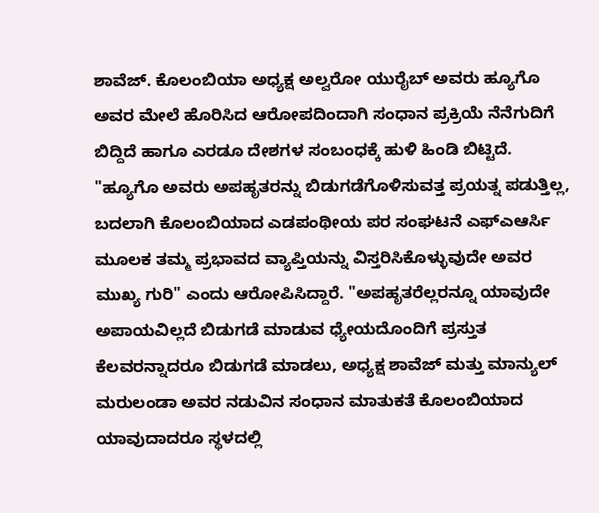ಶಾವೆಜ್. ಕೊಲಂಬಿಯಾ ಅಧ್ಯಕ್ಷ ಅಲ್ವರೋ ಯುರೈಬ್ ಅವರು ಹ್ಯೂಗೊ ಅವರ ಮೇಲೆ ಹೊರಿಸಿದ ಆರೋಪದಿಂದಾಗಿ ಸಂಧಾನ ಪ್ರಕ್ರಿಯೆ ನೆನೆಗುದಿಗೆ ಬಿದ್ದಿದೆ ಹಾಗೂ ಎರಡೂ ದೇಶಗಳ ಸಂಬಂಧಕ್ಕೆ ಹುಳಿ ಹಿಂಡಿ ಬಿಟ್ಟಿದೆ.
"ಹ್ಯೂಗೊ ಅವರು ಅಪಹೃತರನ್ನು ಬಿಡುಗಡೆಗೊಳಿಸುವತ್ತ ಪ್ರಯತ್ನ ಪಡುತ್ತಿಲ್ಲ, ಬದಲಾಗಿ ಕೊಲಂಬಿಯಾದ ಎಡಪಂಥೀಯ ಪರ ಸಂಘಟನೆ ಎಫ್ಎಆರ್ಸಿ ಮೂಲಕ ತಮ್ಮ ಪ್ರಭಾವದ ವ್ಯಾಪ್ತಿಯನ್ನು ವಿಸ್ತರಿಸಿಕೊಳ್ಳುವುದೇ ಅವರ ಮುಖ್ಯ ಗುರಿ" ಎಂದು ಆರೋಪಿಸಿದ್ದಾರೆ. "ಅಪಹೃತರೆಲ್ಲರನ್ನೂ ಯಾವುದೇ ಅಪಾಯವಿಲ್ಲದೆ ಬಿಡುಗಡೆ ಮಾಡುವ ಧ್ಯೇಯದೊಂದಿಗೆ ಪ್ರಸ್ತುತ ಕೆಲವರನ್ನಾದರೂ ಬಿಡುಗಡೆ ಮಾಡಲು, ಅಧ್ಯಕ್ಷ ಶಾವೆಜ್ ಮತ್ತು ಮಾನ್ಯುಲ್ ಮರುಲಂಡಾ ಅವರ ನಡುವಿನ ಸಂಧಾನ ಮಾತುಕತೆ ಕೊಲಂಬಿಯಾದ ಯಾವುದಾದರೂ ಸ್ಥಳದಲ್ಲಿ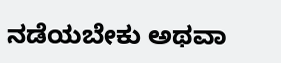ನಡೆಯಬೇಕು ಅಥವಾ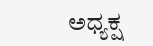ಅಧ್ಯಕ್ಷ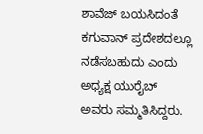ಶಾವೆಜ್ ಬಯಸಿದಂತೆ ಕಗುವಾನ್ ಪ್ರದೇಶದಲ್ಲೂ ನಡೆಸಬಹುದು ಎಂದು ಅಧ್ಯಕ್ಷ ಯುರೈಬ್ ಅವರು ಸಮ್ಮತಿಸಿದ್ದರು.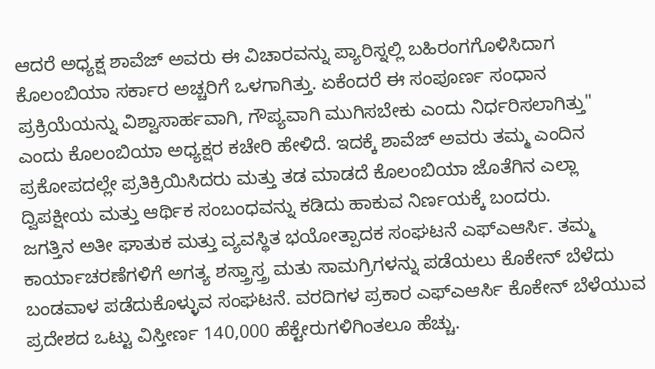ಆದರೆ ಅಧ್ಯಕ್ಷ ಶಾವೆಜ್ ಅವರು ಈ ವಿಚಾರವನ್ನು ಪ್ಯಾರಿಸ್ನಲ್ಲಿ ಬಹಿರಂಗಗೊಳಿಸಿದಾಗ ಕೊಲಂಬಿಯಾ ಸರ್ಕಾರ ಅಚ್ಚರಿಗೆ ಒಳಗಾಗಿತ್ತು. ಏಕೆಂದರೆ ಈ ಸಂಪೂರ್ಣ ಸಂಧಾನ ಪ್ರಕ್ರಿಯೆಯನ್ನು ವಿಶ್ವಾಸಾರ್ಹವಾಗಿ, ಗೌಪ್ಯವಾಗಿ ಮುಗಿಸಬೇಕು ಎಂದು ನಿರ್ಧರಿಸಲಾಗಿತ್ತು" ಎಂದು ಕೊಲಂಬಿಯಾ ಅಧ್ಯಕ್ಷರ ಕಚೇರಿ ಹೇಳಿದೆ. ಇದಕ್ಕೆ ಶಾವೆಜ್ ಅವರು ತಮ್ಮ ಎಂದಿನ ಪ್ರಕೋಪದಲ್ಲೇ ಪ್ರತಿಕ್ರಿಯಿಸಿದರು ಮತ್ತು ತಡ ಮಾಡದೆ ಕೊಲಂಬಿಯಾ ಜೊತೆಗಿನ ಎಲ್ಲಾ ದ್ವಿಪಕ್ಷೀಯ ಮತ್ತು ಆರ್ಥಿಕ ಸಂಬಂಧವನ್ನು ಕಡಿದು ಹಾಕುವ ನಿರ್ಣಯಕ್ಕೆ ಬಂದರು.
ಜಗತ್ತಿನ ಅತೀ ಘಾತುಕ ಮತ್ತು ವ್ಯವಸ್ಥಿತ ಭಯೋತ್ಪಾದಕ ಸಂಘಟನೆ ಎಫ್ಎಆರ್ಸಿ. ತಮ್ಮ ಕಾರ್ಯಾಚರಣೆಗಳಿಗೆ ಅಗತ್ಯ ಶಸ್ತ್ರಾಸ್ತ್ರ ಮತು ಸಾಮಗ್ರಿಗಳನ್ನು ಪಡೆಯಲು ಕೊಕೇನ್ ಬೆಳೆದು ಬಂಡವಾಳ ಪಡೆದುಕೊಳ್ಳುವ ಸಂಘಟನೆ. ವರದಿಗಳ ಪ್ರಕಾರ ಎಫ್ಎಆರ್ಸಿ ಕೊಕೇನ್ ಬೆಳೆಯುವ ಪ್ರದೇಶದ ಒಟ್ಟು ವಿಸ್ತೀರ್ಣ 140,000 ಹೆಕ್ಟೇರುಗಳಿಗಿಂತಲೂ ಹೆಚ್ಚು.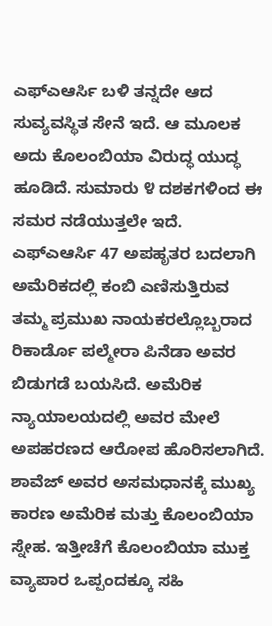ಎಫ್ಎಆರ್ಸಿ ಬಳಿ ತನ್ನದೇ ಆದ ಸುವ್ಯವಸ್ಥಿತ ಸೇನೆ ಇದೆ. ಆ ಮೂಲಕ ಅದು ಕೊಲಂಬಿಯಾ ವಿರುದ್ಧ ಯುದ್ಧ ಹೂಡಿದೆ. ಸುಮಾರು ೪ ದಶಕಗಳಿಂದ ಈ ಸಮರ ನಡೆಯುತ್ತಲೇ ಇದೆ. ಎಫ್ಎಆರ್ಸಿ 47 ಅಪಹೃತರ ಬದಲಾಗಿ ಅಮೆರಿಕದಲ್ಲಿ ಕಂಬಿ ಎಣಿಸುತ್ತಿರುವ ತಮ್ಮ ಪ್ರಮುಖ ನಾಯಕರಲ್ಲೊಬ್ಬರಾದ ರಿಕಾರ್ಡೊ ಪಲ್ಮೇರಾ ಪಿನೆಡಾ ಅವರ ಬಿಡುಗಡೆ ಬಯಸಿದೆ. ಅಮೆರಿಕ ನ್ಯಾಯಾಲಯದಲ್ಲಿ ಅವರ ಮೇಲೆ ಅಪಹರಣದ ಆರೋಪ ಹೊರಿಸಲಾಗಿದೆ.
ಶಾವೆಜ್ ಅವರ ಅಸಮಧಾನಕ್ಕೆ ಮುಖ್ಯ ಕಾರಣ ಅಮೆರಿಕ ಮತ್ತು ಕೊಲಂಬಿಯಾ ಸ್ನೇಹ. ಇತ್ತೀಚೆಗೆ ಕೊಲಂಬಿಯಾ ಮುಕ್ತ ವ್ಯಾಪಾರ ಒಪ್ಪಂದಕ್ಕೂ ಸಹಿ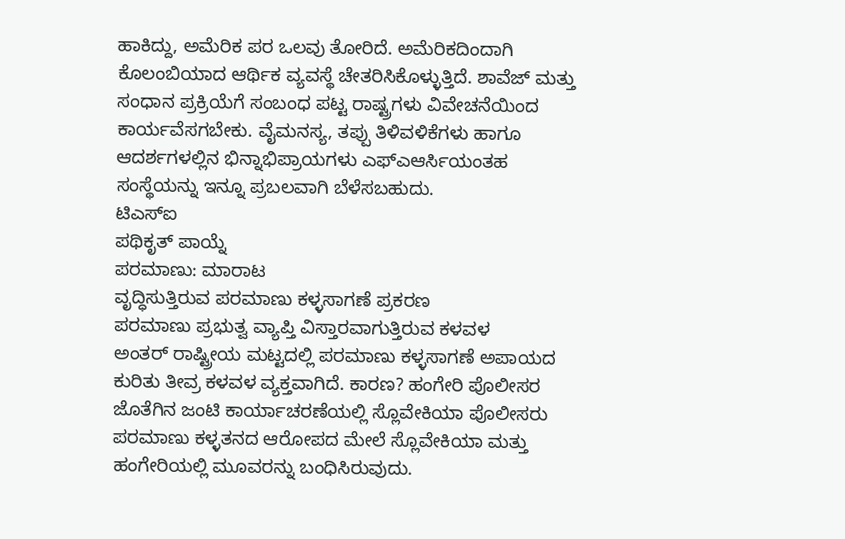ಹಾಕಿದ್ದು, ಅಮೆರಿಕ ಪರ ಒಲವು ತೋರಿದೆ. ಅಮೆರಿಕದಿಂದಾಗಿ ಕೊಲಂಬಿಯಾದ ಆರ್ಥಿಕ ವ್ಯವಸ್ಥೆ ಚೇತರಿಸಿಕೊಳ್ಳುತ್ತಿದೆ. ಶಾವೆಜ್ ಮತ್ತು ಸಂಧಾನ ಪ್ರಕ್ರಿಯೆಗೆ ಸಂಬಂಧ ಪಟ್ಟ ರಾಷ್ಟ್ರಗಳು ವಿವೇಚನೆಯಿಂದ ಕಾರ್ಯವೆಸಗಬೇಕು. ವೈಮನಸ್ಯ, ತಪ್ಪು ತಿಳಿವಳಿಕೆಗಳು ಹಾಗೂ ಆದರ್ಶಗಳಲ್ಲಿನ ಭಿನ್ನಾಭಿಪ್ರಾಯಗಳು ಎಫ್ಎಆರ್ಸಿಯಂತಹ ಸಂಸ್ಥೆಯನ್ನು ಇನ್ನೂ ಪ್ರಬಲವಾಗಿ ಬೆಳೆಸಬಹುದು.
ಟಿಎಸ್ಐ
ಪಥಿಕೃತ್ ಪಾಯ್ನೆ
ಪರಮಾಣು: ಮಾರಾಟ
ವೃದ್ಧಿಸುತ್ತಿರುವ ಪರಮಾಣು ಕಳ್ಳಸಾಗಣೆ ಪ್ರಕರಣ
ಪರಮಾಣು ಪ್ರಭುತ್ವ ವ್ಯಾಪ್ತಿ ವಿಸ್ತಾರವಾಗುತ್ತಿರುವ ಕಳವಳ
ಅಂತರ್ ರಾಷ್ಟ್ರೀಯ ಮಟ್ಟದಲ್ಲಿ ಪರಮಾಣು ಕಳ್ಳಸಾಗಣೆ ಅಪಾಯದ ಕುರಿತು ತೀವ್ರ ಕಳವಳ ವ್ಯಕ್ತವಾಗಿದೆ. ಕಾರಣ? ಹಂಗೇರಿ ಪೊಲೀಸರ ಜೊತೆಗಿನ ಜಂಟಿ ಕಾರ್ಯಾಚರಣೆಯಲ್ಲಿ ಸ್ಲೊವೇಕಿಯಾ ಪೊಲೀಸರು ಪರಮಾಣು ಕಳ್ಳತನದ ಆರೋಪದ ಮೇಲೆ ಸ್ಲೊವೇಕಿಯಾ ಮತ್ತು ಹಂಗೇರಿಯಲ್ಲಿ ಮೂವರನ್ನು ಬಂಧಿಸಿರುವುದು.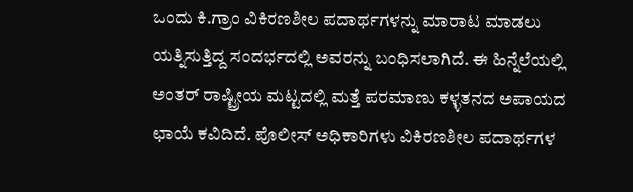ಒಂದು ಕಿ.ಗ್ರಾಂ ವಿಕಿರಣಶೀಲ ಪದಾರ್ಥಗಳನ್ನು ಮಾರಾಟ ಮಾಡಲು ಯತ್ನಿಸುತ್ತಿದ್ದ ಸಂದರ್ಭದಲ್ಲಿ ಅವರನ್ನು ಬಂಧಿಸಲಾಗಿದೆ. ಈ ಹಿನ್ನೆಲೆಯಲ್ಲಿ ಅಂತರ್ ರಾಷ್ಟ್ರೀಯ ಮಟ್ಟದಲ್ಲಿ ಮತ್ತೆ ಪರಮಾಣು ಕಳ್ಳತನದ ಅಪಾಯದ ಛಾಯೆ ಕವಿದಿದೆ. ಪೊಲೀಸ್ ಅಧಿಕಾರಿಗಳು ವಿಕಿರಣಶೀಲ ಪದಾರ್ಥಗಳ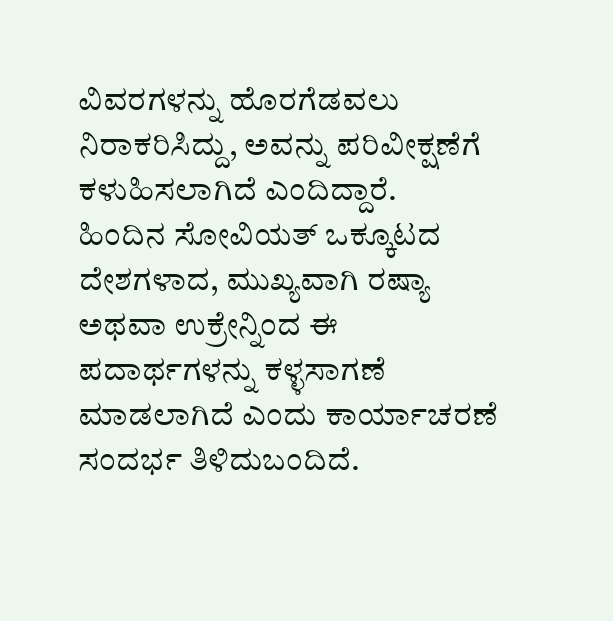ವಿವರಗಳನ್ನು ಹೊರಗೆಡವಲು ನಿರಾಕರಿಸಿದ್ದು, ಅವನ್ನು ಪರಿವೀಕ್ಷಣೆಗೆ ಕಳುಹಿಸಲಾಗಿದೆ ಎಂದಿದ್ದಾರೆ.
ಹಿಂದಿನ ಸೋವಿಯತ್ ಒಕ್ಕೂಟದ ದೇಶಗಳಾದ, ಮುಖ್ಯವಾಗಿ ರಷ್ಯಾ ಅಥವಾ ಉಕ್ರೇನ್ನಿಂದ ಈ ಪದಾರ್ಥಗಳನ್ನು ಕಳ್ಳಸಾಗಣೆ ಮಾಡಲಾಗಿದೆ ಎಂದು ಕಾರ್ಯಾಚರಣೆ ಸಂದರ್ಭ ತಿಳಿದುಬಂದಿದೆ.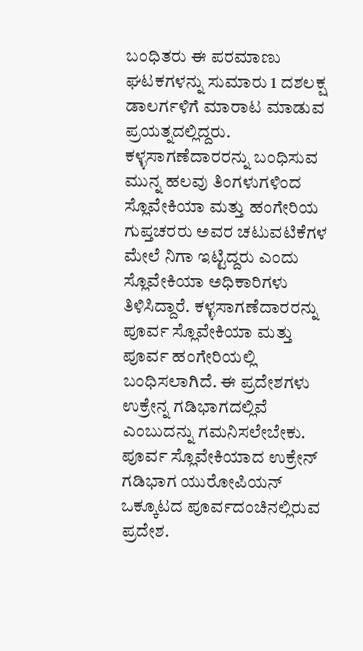ಬಂಧಿತರು ಈ ಪರಮಾಣು ಘಟಕಗಳನ್ನು ಸುಮಾರು 1 ದಶಲಕ್ಷ ಡಾಲರ್ಗಳಿಗೆ ಮಾರಾಟ ಮಾಡುವ ಪ್ರಯತ್ನದಲ್ಲಿದ್ದರು.
ಕಳ್ಳಸಾಗಣೆದಾರರನ್ನು ಬಂಧಿಸುವ ಮುನ್ನ ಹಲವು ತಿಂಗಳುಗಳಿಂದ ಸ್ಲೊವೇಕಿಯಾ ಮತ್ತು ಹಂಗೇರಿಯ ಗುಪ್ತಚರರು ಅವರ ಚಟುವಟಿಕೆಗಳ ಮೇಲೆ ನಿಗಾ ಇಟ್ಟಿದ್ದರು ಎಂದು ಸ್ಲೊವೇಕಿಯಾ ಅಧಿಕಾರಿಗಳು ತಿಳಿಸಿದ್ದಾರೆ. ಕಳ್ಳಸಾಗಣೆದಾರರನ್ನು ಪೂರ್ವ ಸ್ಲೊವೇಕಿಯಾ ಮತ್ತು ಪೂರ್ವ ಹಂಗೇರಿಯಲ್ಲಿ ಬಂಧಿಸಲಾಗಿದೆ. ಈ ಪ್ರದೇಶಗಳು ಉಕ್ರೇನ್ನ ಗಡಿಭಾಗದಲ್ಲಿವೆ ಎಂಬುದನ್ನು ಗಮನಿಸಲೇಬೇಕು. ಪೂರ್ವ ಸ್ಲೊವೇಕಿಯಾದ ಉಕ್ರೇನ್ ಗಡಿಭಾಗ ಯುರೋಪಿಯನ್ ಒಕ್ಕೂಟದ ಪೂರ್ವದಂಚಿನಲ್ಲಿರುವ ಪ್ರದೇಶ.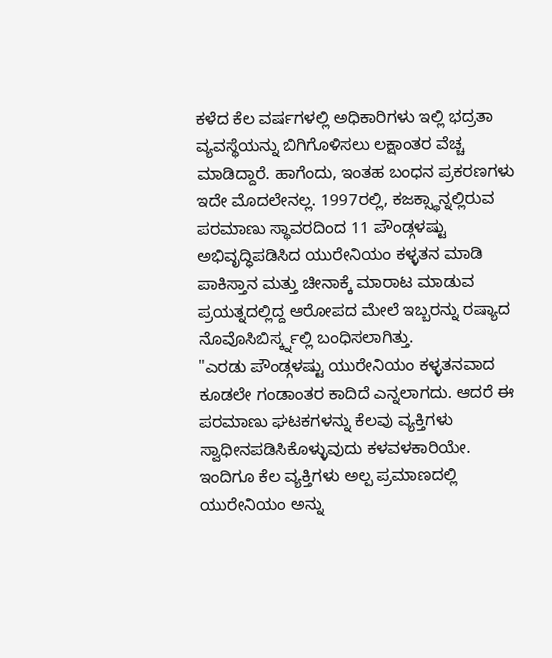ಕಳೆದ ಕೆಲ ವರ್ಷಗಳಲ್ಲಿ ಅಧಿಕಾರಿಗಳು ಇಲ್ಲಿ ಭದ್ರತಾ ವ್ಯವಸ್ಥೆಯನ್ನು ಬಿಗಿಗೊಳಿಸಲು ಲಕ್ಷಾಂತರ ವೆಚ್ಚ ಮಾಡಿದ್ದಾರೆ. ಹಾಗೆಂದು, ಇಂತಹ ಬಂಧನ ಪ್ರಕರಣಗಳು ಇದೇ ಮೊದಲೇನಲ್ಲ. 1997ರಲ್ಲಿ, ಕಜಕ್ಸ್ಥಾನ್ನಲ್ಲಿರುವ ಪರಮಾಣು ಸ್ಥಾವರದಿಂದ 11 ಪೌಂಡ್ಗಳಷ್ಟು ಅಭಿವೃದ್ಧಿಪಡಿಸಿದ ಯುರೇನಿಯಂ ಕಳ್ಳತನ ಮಾಡಿ ಪಾಕಿಸ್ತಾನ ಮತ್ತು ಚೀನಾಕ್ಕೆ ಮಾರಾಟ ಮಾಡುವ ಪ್ರಯತ್ನದಲ್ಲಿದ್ದ ಆರೋಪದ ಮೇಲೆ ಇಬ್ಬರನ್ನು ರಷ್ಯಾದ ನೊವೊಸಿಬಿರ್ಸ್ಕ್ನಲ್ಲಿ ಬಂಧಿಸಲಾಗಿತ್ತು.
"ಎರಡು ಪೌಂಡ್ಗಳಷ್ಟು ಯುರೇನಿಯಂ ಕಳ್ಳತನವಾದ ಕೂಡಲೇ ಗಂಡಾಂತರ ಕಾದಿದೆ ಎನ್ನಲಾಗದು. ಆದರೆ ಈ ಪರಮಾಣು ಘಟಕಗಳನ್ನು ಕೆಲವು ವ್ಯಕ್ತಿಗಳು ಸ್ವಾಧೀನಪಡಿಸಿಕೊಳ್ಳುವುದು ಕಳವಳಕಾರಿಯೇ. ಇಂದಿಗೂ ಕೆಲ ವ್ಯಕ್ತಿಗಳು ಅಲ್ಪ ಪ್ರಮಾಣದಲ್ಲಿ ಯುರೇನಿಯಂ ಅನ್ನು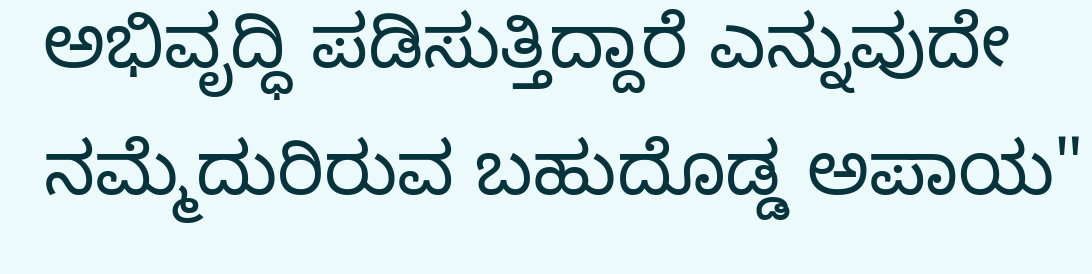ಅಭಿವೃದ್ಧಿ ಪಡಿಸುತ್ತಿದ್ದಾರೆ ಎನ್ನುವುದೇ ನಮ್ಮೆದುರಿರುವ ಬಹುದೊಡ್ಡ ಅಪಾಯ"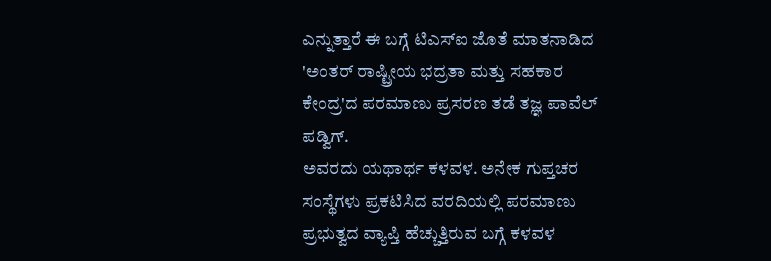ಎನ್ನುತ್ತಾರೆ ಈ ಬಗ್ಗೆ ಟಿಎಸ್ಐ ಜೊತೆ ಮಾತನಾಡಿದ 'ಅಂತರ್ ರಾಷ್ಟ್ರೀಯ ಭದ್ರತಾ ಮತ್ತು ಸಹಕಾರ ಕೇಂದ್ರ'ದ ಪರಮಾಣು ಪ್ರಸರಣ ತಡೆ ತಜ್ಞ ಪಾವೆಲ್ ಪಡ್ವಿಗ್.
ಅವರದು ಯಥಾರ್ಥ ಕಳವಳ. ಅನೇಕ ಗುಪ್ತಚರ ಸಂಸ್ಥೆಗಳು ಪ್ರಕಟಿಸಿದ ವರದಿಯಲ್ಲಿ ಪರಮಾಣು ಪ್ರಭುತ್ವದ ವ್ಯಾಪ್ತಿ ಹೆಚ್ಚುತ್ತಿರುವ ಬಗ್ಗೆ ಕಳವಳ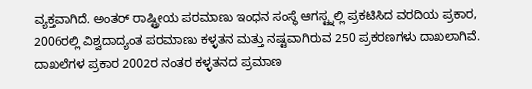ವ್ಯಕ್ತವಾಗಿದೆ. ಅಂತರ್ ರಾಷ್ಟ್ರೀಯ ಪರಮಾಣು ಇಂಧನ ಸಂಸ್ಥೆ ಆಗಸ್ಟ್ನಲ್ಲಿ ಪ್ರಕಟಿಸಿದ ವರದಿಯ ಪ್ರಕಾರ, 2006ರಲ್ಲಿ ವಿಶ್ವದಾದ್ಯಂತ ಪರಮಾಣು ಕಳ್ಳತನ ಮತ್ತು ನಷ್ಟವಾಗಿರುವ 250 ಪ್ರಕರಣಗಳು ದಾಖಲಾಗಿವೆ. ದಾಖಲೆಗಳ ಪ್ರಕಾರ 2002ರ ನಂತರ ಕಳ್ಳತನದ ಪ್ರಮಾಣ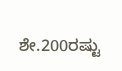ಶೇ.200ರಷ್ಟು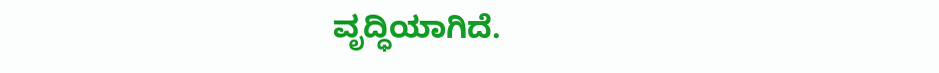ವೃದ್ಧಿಯಾಗಿದೆ.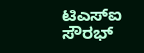ಟಿಎಸ್ಐ
ಸೌರಭ್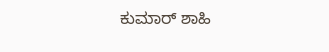ಕುಮಾರ್ ಶಾಹಿ